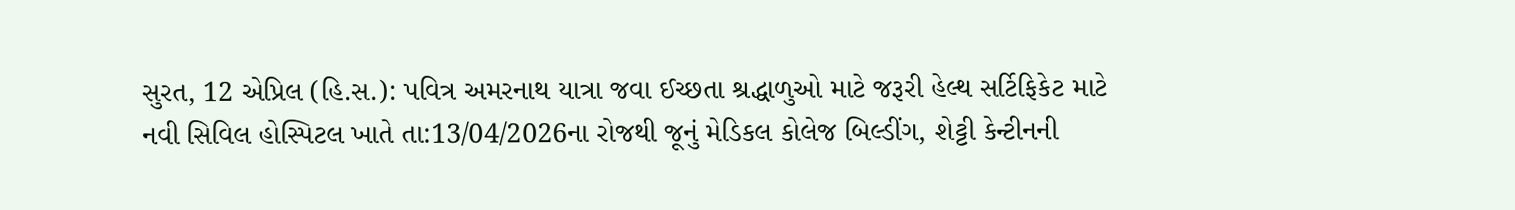સુરત, 12 એપ્રિલ (હિ.સ.): પવિત્ર અમરનાથ યાત્રા જવા ઈચ્છતા શ્રદ્ધાળુઓ માટે જરૂરી હેલ્થ સર્ટિફિકેટ માટે નવી સિવિલ હોસ્પિટલ ખાતે તા:13/04/2026ના રોજથી જૂનું મેડિકલ કોલેજ બિલ્ડીંગ, શેટ્ટી કેન્ટીનની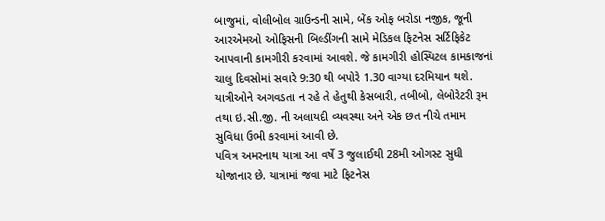બાજુમાં, વોલીબોલ ગ્રાઉન્ડની સામે, બેંક ઓફ બરોડા નજીક, જૂની આરએમઓ ઓફિસની બિલ્ડીંગની સામે મેડિકલ ફિટનેસ સર્ટિફિકેટ આપવાની કામગીરી કરવામાં આવશે. જે કામગીરી હોસ્પિટલ કામકાજનાં ચાલુ દિવસોમાં સવારે 9:30 થી બપોરે 1.30 વાગ્યા દરમિયાન થશે. યાત્રીઓને અગવડતા ન રહે તે હેતુથી કેસબારી, તબીબો, લેબોરેટરી રૂમ તથા ઇ.સી.જી. ની અલાયદી વ્યવસ્થા અને એક છત નીચે તમામ સુવિધા ઉભી કરવામાં આવી છે.
પવિત્ર અમરનાથ યાત્રા આ વર્ષે 3 જુલાઈથી 28મી ઓગસ્ટ સુધી યોજાનાર છે. યાત્રામાં જવા માટે ફિટનેસ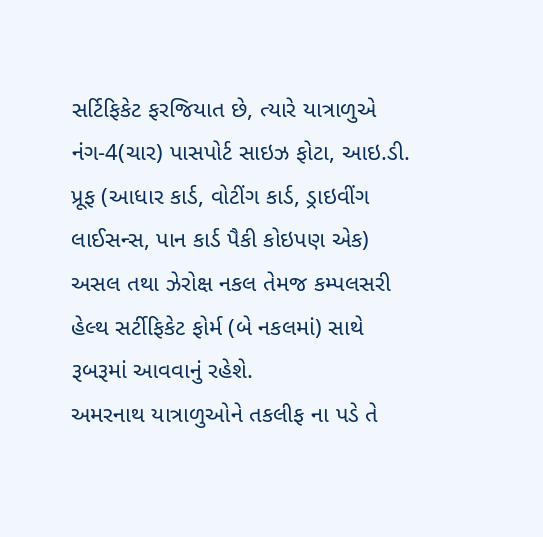સર્ટિફિકેટ ફરજિયાત છે, ત્યારે યાત્રાળુએ નંગ-4(ચાર) પાસપોર્ટ સાઇઝ ફોટા, આઇ.ડી. પ્રૂફ (આધાર કાર્ડ, વોટીંગ કાર્ડ, ડ્રાઇવીંગ લાઈસન્સ, પાન કાર્ડ પૈકી કોઇપણ એક) અસલ તથા ઝેરોક્ષ નકલ તેમજ કમ્પલસરી હેલ્થ સર્ટીફિકેટ ફોર્મ (બે નકલમાં) સાથે રૂબરૂમાં આવવાનું રહેશે.
અમરનાથ યાત્રાળુઓને તકલીફ ના પડે તે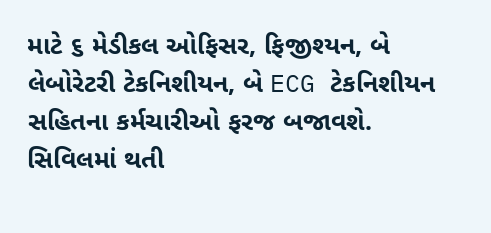માટે ૬ મેડીકલ ઓફિસર, ફિજીશ્યન, બે લેબોરેટરી ટેકનિશીયન, બે ECG ટેકનિશીયન સહિતના કર્મચારીઓ ફરજ બજાવશે. સિવિલમાં થતી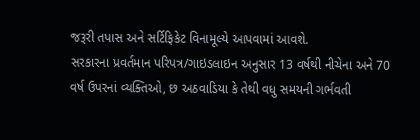જરૂરી તપાસ અને સર્ટિફિકેટ વિનામૂલ્યે આપવામાં આવશે.
સરકારના પ્રવર્તમાન પરિપત્ર/ગાઇડલાઇન અનુસાર 13 વર્ષથી નીચેના અને 70 વર્ષ ઉપરનાં વ્યક્તિઓ, છ અઠવાડિયા કે તેથી વધુ સમયની ગર્ભવતી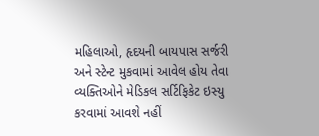મહિલાઓ, હૃદયની બાયપાસ સર્જરી અને સ્ટેન્ટ મુકવામાં આવેલ હોય તેવા વ્યક્તિઓને મેડિકલ સર્ટિફિકેટ ઇસ્યુ કરવામાં આવશે નહીં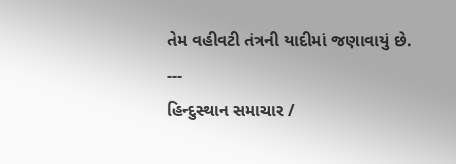તેમ વહીવટી તંત્રની યાદીમાં જણાવાયું છે.
---
હિન્દુસ્થાન સમાચાર /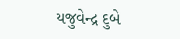યજુવેન્દ્ર દુબે